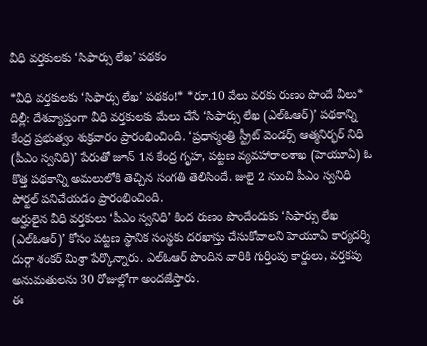వీధి వర్తకులకు ‘సిఫార్సు లేఖ’ పథకం

*వీధి వర్తకులకు ‘సిఫార్సు లేఖ’ పథకం!* *రూ.10 వేలు వరకు రుణం పొందే వీలు*
దిల్లీ: దేశవ్యాప్తంగా వీధి వర్తకులకు మేలు చేసే ‘సిఫార్సు లేఖ (ఎల్ఓఆర్)’ పథకాన్ని కేంద్ర ప్రభుత్వం శుక్రవారం ప్రారంభించింది. ‘ప్రధాన్మంత్రి స్ట్రీట్ వెండర్స్ ఆత్మనిర్భర్ నిధి (పీఎం స్వనిధి)’ పేరుతో జూన్ 1న కేంద్ర గృహ, పట్టణ వ్యవహారాలశాఖ (హెయూఏ) ఓ కొత్త పథకాన్ని అమలులోకి తెచ్చిన సంగతి తెలిసిందే. జులై 2 నుంచి పీఎం స్వనిధి పోర్టల్ పనిచేయడం ప్రారంభించింది.
అర్హులైన వీధి వర్తకులు ‘పీఎం స్వనిధి’ కింద రుణం పొందేందుకు ‘సిఫార్సు లేఖ (ఎల్ఓఆర్)’ కోసం పట్టణ స్థానిక సంస్థకు దరఖాస్తు చేసుకోవాలని హెయూఏ కార్యదర్శి దుర్గా శంకర్ మిశ్రా పేర్కొన్నారు. ఎల్ఓఆర్ పొందిన వారికి గుర్తింపు కార్డులు, వర్తకపు అనుమతులను 30 రోజుల్లోగా అందజేస్తారు.
ఈ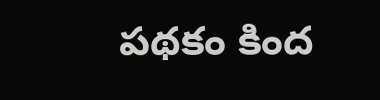పథకం కింద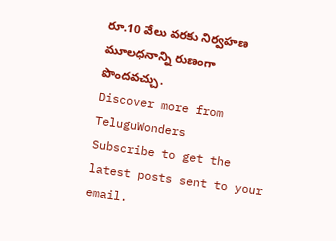రూ.10 వేలు వరకు నిర్వహణ మూలధనాన్ని రుణంగా పొందవచ్చు.
Discover more from TeluguWonders
Subscribe to get the latest posts sent to your email.